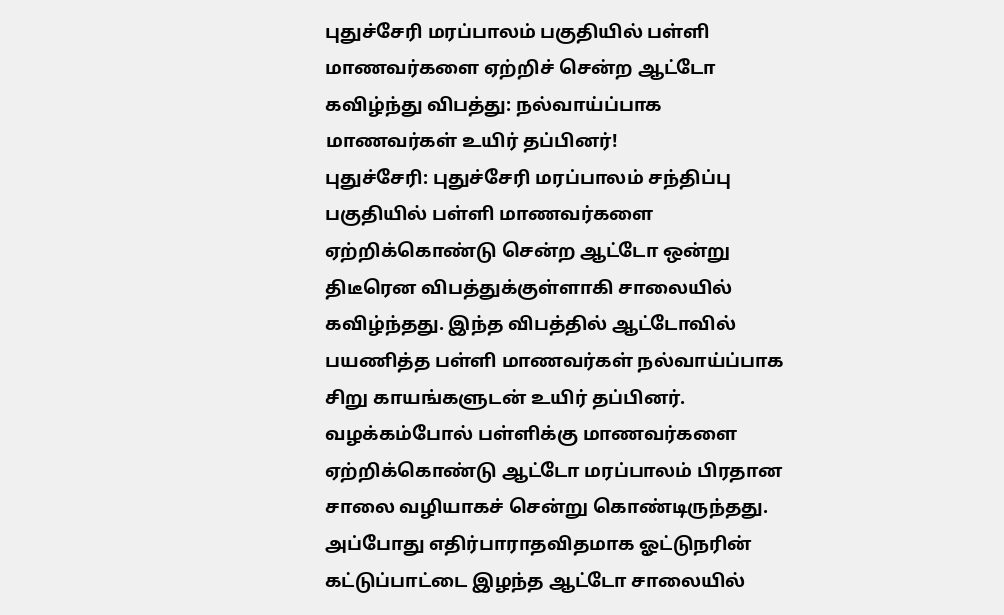புதுச்சேரி மரப்பாலம் பகுதியில் பள்ளி மாணவர்களை ஏற்றிச் சென்ற ஆட்டோ கவிழ்ந்து விபத்து: நல்வாய்ப்பாக மாணவர்கள் உயிர் தப்பினர்!
புதுச்சேரி: புதுச்சேரி மரப்பாலம் சந்திப்பு பகுதியில் பள்ளி மாணவர்களை ஏற்றிக்கொண்டு சென்ற ஆட்டோ ஒன்று திடீரென விபத்துக்குள்ளாகி சாலையில் கவிழ்ந்தது. இந்த விபத்தில் ஆட்டோவில் பயணித்த பள்ளி மாணவர்கள் நல்வாய்ப்பாக சிறு காயங்களுடன் உயிர் தப்பினர்.
வழக்கம்போல் பள்ளிக்கு மாணவர்களை ஏற்றிக்கொண்டு ஆட்டோ மரப்பாலம் பிரதான சாலை வழியாகச் சென்று கொண்டிருந்தது. அப்போது எதிர்பாராதவிதமாக ஓட்டுநரின் கட்டுப்பாட்டை இழந்த ஆட்டோ சாலையில்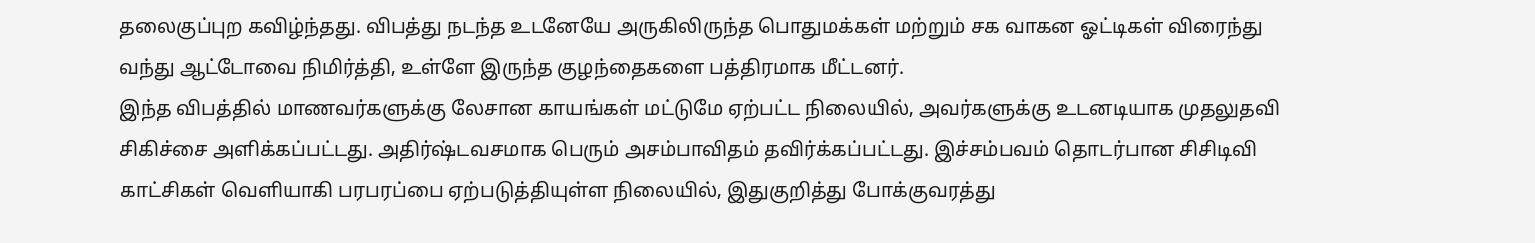தலைகுப்புற கவிழ்ந்தது. விபத்து நடந்த உடனேயே அருகிலிருந்த பொதுமக்கள் மற்றும் சக வாகன ஓட்டிகள் விரைந்து வந்து ஆட்டோவை நிமிர்த்தி, உள்ளே இருந்த குழந்தைகளை பத்திரமாக மீட்டனர்.
இந்த விபத்தில் மாணவர்களுக்கு லேசான காயங்கள் மட்டுமே ஏற்பட்ட நிலையில், அவர்களுக்கு உடனடியாக முதலுதவி சிகிச்சை அளிக்கப்பட்டது. அதிர்ஷ்டவசமாக பெரும் அசம்பாவிதம் தவிர்க்கப்பட்டது. இச்சம்பவம் தொடர்பான சிசிடிவி காட்சிகள் வெளியாகி பரபரப்பை ஏற்படுத்தியுள்ள நிலையில், இதுகுறித்து போக்குவரத்து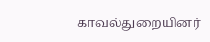காவல்துறையினர்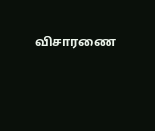விசாரணை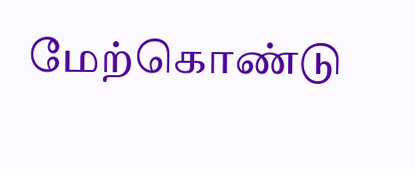மேற்கொண்டு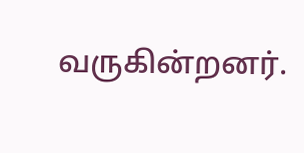வருகின்றனர்.